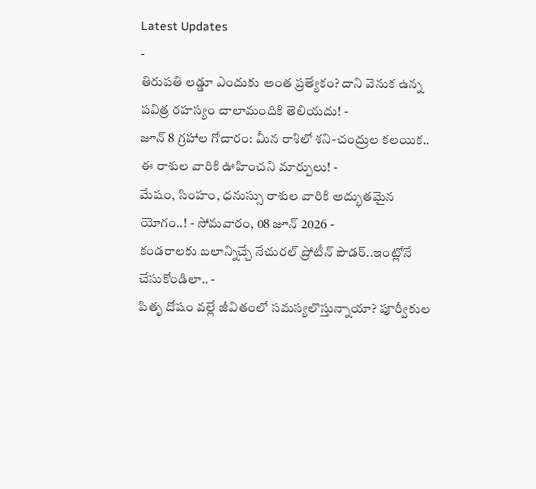Latest Updates
-
తిరుపతి లడ్డూ ఎందుకు అంత ప్రత్యేకం? దాని వెనుక ఉన్న పవిత్ర రహస్యం చాలామందికి తెలియదు! -
జూన్ 8 గ్రహాల గోచారం: మీన రాశిలో శని-చంద్రుల కలయిక.. ఈ రాశుల వారికి ఊహించని మార్పులు! -
మేషం, సింహం, ధనుస్సు రాశుల వారికి అద్భుతమైన యోగం..! - సోమవారం, 08 జూన్ 2026 -
కండరాలకు బలాన్నిచ్చే నేచురల్ ప్రోటీన్ పౌడర్..ఇంట్లోనే చేసుకోండిలా.. -
పితృ దోషం వల్లే జీవితంలో సమస్యలొస్తున్నాయా? పూర్వీకుల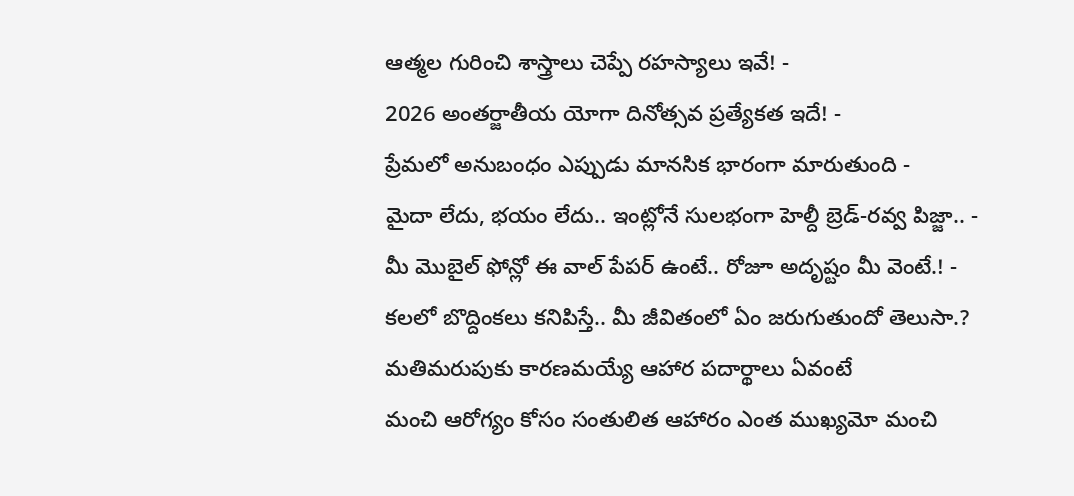ఆత్మల గురించి శాస్త్రాలు చెప్పే రహస్యాలు ఇవే! -
2026 అంతర్జాతీయ యోగా దినోత్సవ ప్రత్యేకత ఇదే! -
ప్రేమలో అనుబంధం ఎప్పుడు మానసిక భారంగా మారుతుంది -
మైదా లేదు, భయం లేదు.. ఇంట్లోనే సులభంగా హెల్దీ బ్రెడ్-రవ్వ పిజ్జా.. -
మీ మొబైల్ ఫోన్లో ఈ వాల్ పేపర్ ఉంటే.. రోజూ అదృష్టం మీ వెంటే.! -
కలలో బొద్దింకలు కనిపిస్తే.. మీ జీవితంలో ఏం జరుగుతుందో తెలుసా.?
మతిమరుపుకు కారణమయ్యే ఆహార పదార్థాలు ఏవంటే
మంచి ఆరోగ్యం కోసం సంతులిత ఆహారం ఎంత ముఖ్యమో మంచి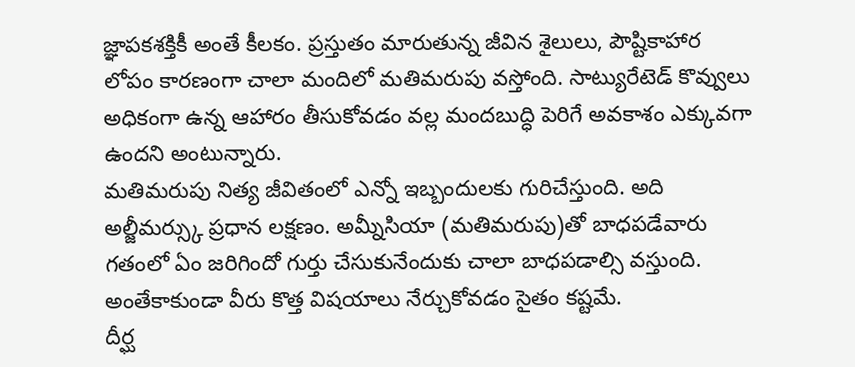జ్ఞాపకశక్తికీ అంతే కీలకం. ప్రస్తుతం మారుతున్న జీవిన శైలులు, పౌష్టికాహార లోపం కారణంగా చాలా మందిలో మతిమరుపు వస్తోంది. సాట్యురేటెడ్ కొవ్వులు అధికంగా ఉన్న ఆహారం తీసుకోవడం వల్ల మందబుద్ధి పెరిగే అవకాశం ఎక్కువగా ఉందని అంటున్నారు.
మతిమరుపు నిత్య జీవితంలో ఎన్నో ఇబ్బందులకు గురిచేస్తుంది. అది అల్జీమర్స్కు ప్రధాన లక్షణం. అమ్నీసియా (మతిమరుపు)తో బాధపడేవారు గతంలో ఏం జరిగిందో గుర్తు చేసుకునేందుకు చాలా బాధపడాల్సి వస్తుంది. అంతేకాకుండా వీరు కొత్త విషయాలు నేర్చుకోవడం సైతం కష్టమే.
దీర్ఘ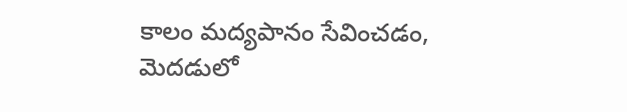కాలం మద్యపానం సేవించడం, మెదడులో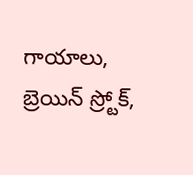గాయాలు, బ్రెయిన్ స్ర్టోక్,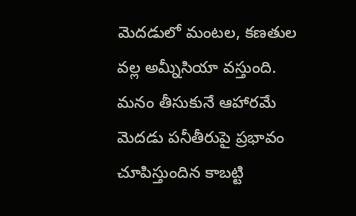మెదడులో మంటల, కణతుల వల్ల అమ్నీసియా వస్తుంది. మనం తీసుకునే ఆహారమే మెదడు పనీతీరుపై ప్రభావం చూపిస్తుందిన కాబట్టి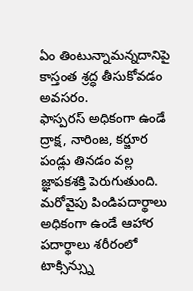ఏం తింటున్నామన్నదానిపై కాస్తంత శ్రద్ధ తీసుకోవడం అవసరం.
ఫాస్పరస్ అధికంగా ఉండే ద్రాక్ష, నారింజ, కర్జూర పండ్లు తినడం వల్ల జ్ఞాపకశక్తి పెరుగుతుంది. మరోవైపు పిండిపదార్థాలు అధికంగా ఉండే ఆహార పదార్థాలు శరీరంలో టాక్సిన్స్ను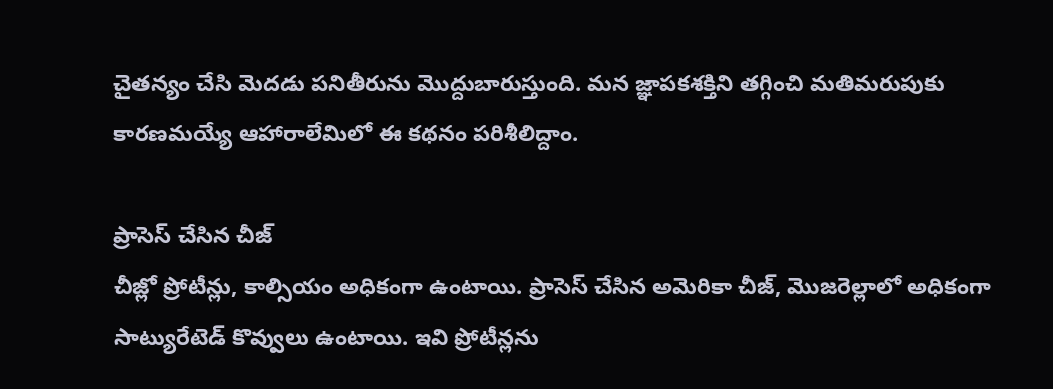చైతన్యం చేసి మెదడు పనితీరును మొద్దుబారుస్తుంది. మన జ్ఞాపకశక్తిని తగ్గించి మతిమరుపుకు కారణమయ్యే ఆహారాలేమిలో ఈ కథనం పరిశీలిద్దాం.

ప్రాసెస్ చేసిన చీజ్
చీజ్లో ప్రోటీన్లు, కాల్సియం అధికంగా ఉంటాయి. ప్రాసెస్ చేసిన అమెరికా చీజ్, మొజరెల్లాలో అధికంగా సాట్యురేటెడ్ కొవ్వులు ఉంటాయి. ఇవి ప్రోటీన్లను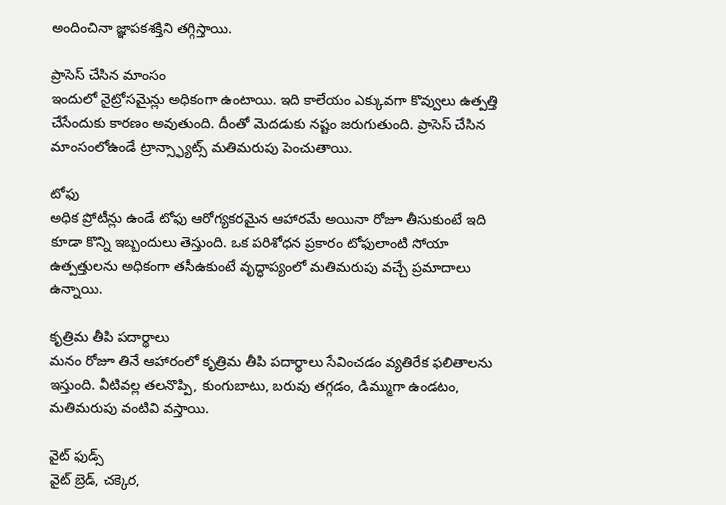అందించినా జ్ఞాపకశక్తిని తగ్గిస్తాయి.

ప్రాసెస్ చేసిన మాంసం
ఇందులో నైట్రోసమైన్లు అధికంగా ఉంటాయి. ఇది కాలేయం ఎక్కువగా కొవ్వులు ఉత్పత్తి చేసేందుకు కారణం అవుతుంది. దీంతో మెదడుకు నష్టం జరుగుతుంది. ప్రాసెస్ చేసిన మాంసంలోఉండే ట్రాన్స్ఫ్యాట్స్ మతిమరుపు పెంచుతాయి.

టోఫు
అధిక ప్రోటీన్లు ఉండే టోఫు ఆరోగ్యకరమైన ఆహారమే అయినా రోజూ తీసుకుంటే ఇది కూడా కొన్ని ఇబ్బందులు తెస్తుంది. ఒక పరిశోధన ప్రకారం టోఫులాంటి సోయా ఉత్పత్తులను అధికంగా తసీఉకుంటే వృద్ధాప్యంలో మతిమరుపు వచ్చే ప్రమాదాలు ఉన్నాయి.

కృత్రిమ తీపి పదార్థాలు
మనం రోజూ తినే ఆహారంలో కృత్రిమ తీపి పదార్థాలు సేవించడం వ్యతిరేక ఫలితాలను ఇస్తుంది. వీటివల్ల తలనొప్పి, కుంగుబాటు, బరువు తగ్గడం, డిమ్ముగా ఉండటం, మతిమరుపు వంటివి వస్తాయి.

వైట్ ఫుడ్స్
వైట్ బ్రెడ్, చక్కెర,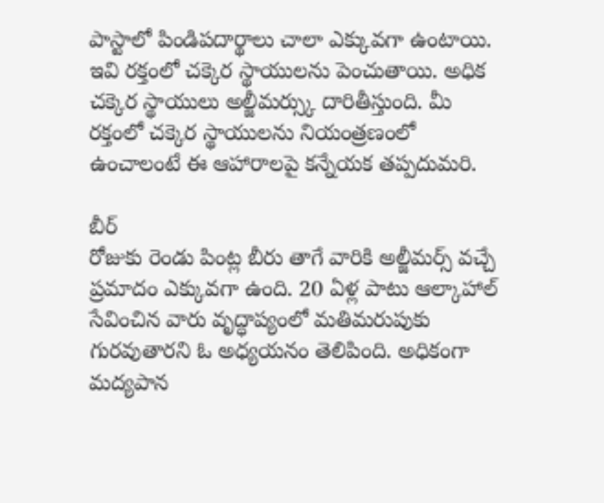పాస్టాలో పిండిపదార్థాలు చాలా ఎక్కువగా ఉంటాయి. ఇవి రక్తంలో చక్కెర స్థాయులను పెంచుతాయి. అధిక చక్కెర స్థాయులు అల్జీమర్స్కు దారితీస్తుంది. మీ రక్తంలో చక్కెర స్థాయులను నియంత్రణంలో ఉంచాలంటే ఈ ఆహారాలపై కన్నేయక తప్పదుమరి.

బీర్
రోజుకు రెండు పింట్ల బీరు తాగే వారికి అల్జీమర్స్ వచ్చే ప్రమాదం ఎక్కువగా ఉంది. 20 ఏళ్ల పాటు ఆల్కాహాల్ సేవించిన వారు వృద్ధాప్యంలో మతిమరుపుకు గురవుతారని ఓ అధ్యయనం తెలిపింది. అధికంగా మద్యపాన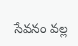సేవనం వల్ల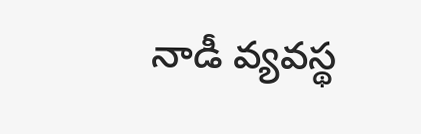నాడీ వ్యవస్థ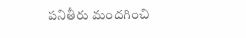పనితీరు మందగించి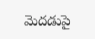మెదడుపై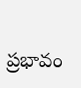ప్రభావం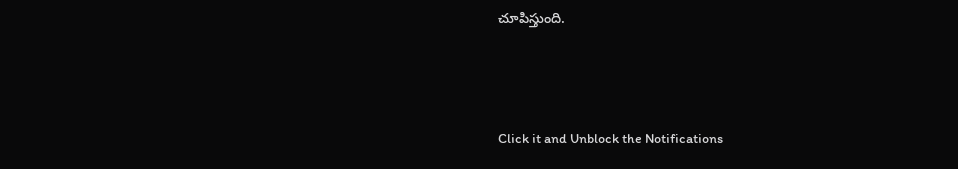చూపిస్తుంది.



Click it and Unblock the Notifications